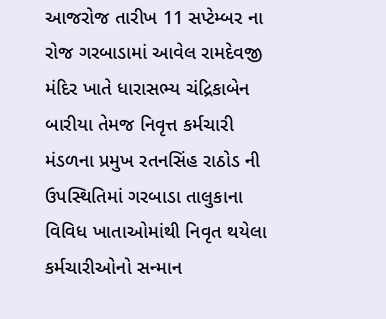આજરોજ તારીખ 11 સપ્ટેમ્બર ના રોજ ગરબાડામાં આવેલ રામદેવજી મંદિર ખાતે ધારાસભ્ય ચંદ્રિકાબેન બારીયા તેમજ નિવૃત્ત કર્મચારી મંડળના પ્રમુખ રતનસિંહ રાઠોડ ની ઉપસ્થિતિમાં ગરબાડા તાલુકાના વિવિધ ખાતાઓમાંથી નિવૃત થયેલા કર્મચારીઓનો સન્માન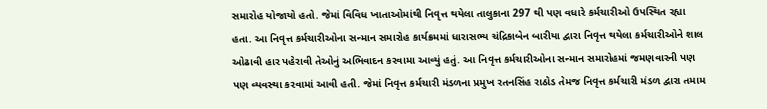સમારોહ યોજાયો હતો. જેમાં વિવિધ ખાતાઓમાંથી નિવૃત્ત થયેલા તાલુકાના 297 થી પણ વધારે કર્મચારીઓ ઉપસ્થિત રહ્યા હતા. આ નિવૃત્ત કર્મચારીઓના સન્માન સમારોહ કાર્યક્રમમાં ધારાસભ્ય ચંદ્રિકાબેન બારીયા દ્વારા નિવૃત્ત થયેલા કર્મચારીઓને શાલ ઓઢાવી હાર પહેરાવી તેઓનું અભિવાદન કરવામા આવ્યું હતું. આ નિવૃત્ત કર્મચારીઓના સન્માન સમારોહમાં જમણવારની પણ પણ વ્યવસ્થા કરવામાં આવી હતી. જેમાં નિવૃત્ત કર્મચારી મંડળના પ્રમુખ રતનસિંહ રાઠોડ તેમજ નિવૃત્ત કર્મચારી મંડળ દ્વારા તમામ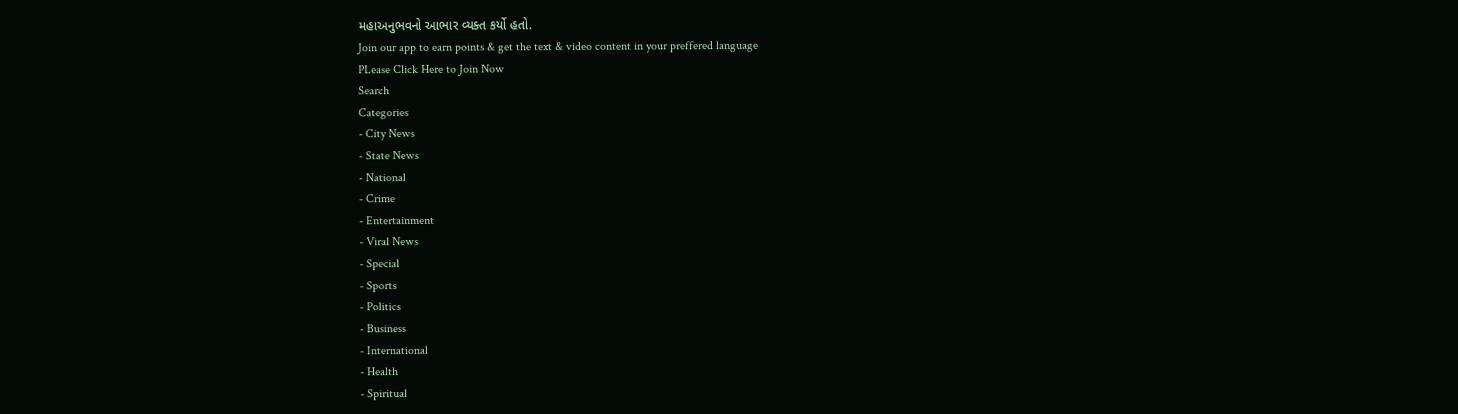મહાઅનુભવનો આભાર વ્યક્ત કર્યો હતો.
Join our app to earn points & get the text & video content in your preffered language
PLease Click Here to Join Now
Search
Categories
- City News
- State News
- National
- Crime
- Entertainment
- Viral News
- Special
- Sports
- Politics
- Business
- International
- Health
- Spiritual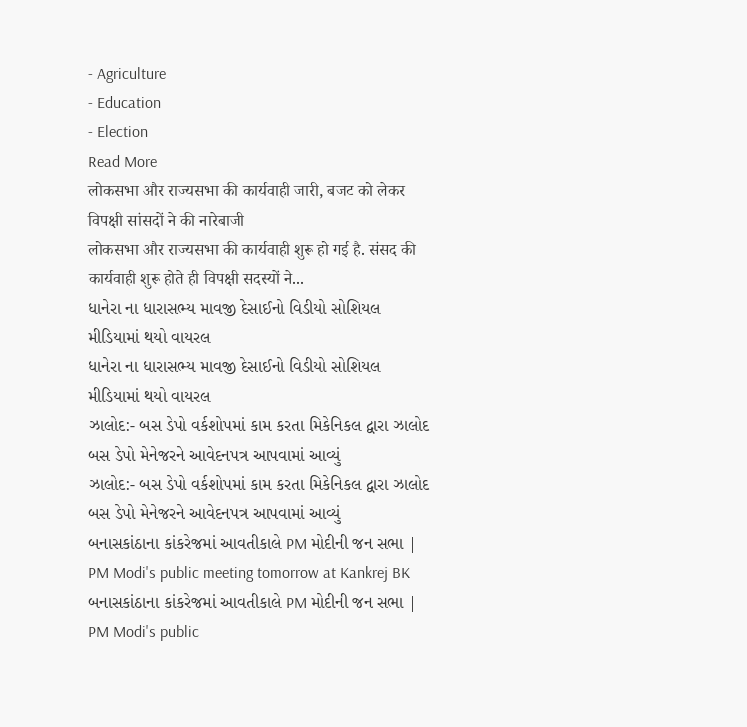- Agriculture
- Education
- Election
Read More
लोकसभा और राज्यसभा की कार्यवाही जारी, बजट को लेकर विपक्षी सांसदों ने की नारेबाजी
लोकसभा और राज्यसभा की कार्यवाही शुरू हो गई है. संसद की कार्यवाही शुरू होते ही विपक्षी सदस्यों ने...
ધાનેરા ના ધારાસભ્ય માવજી દેસાઈનો વિડીયો સોશિયલ મીડિયામાં થયો વાયરલ
ધાનેરા ના ધારાસભ્ય માવજી દેસાઈનો વિડીયો સોશિયલ મીડિયામાં થયો વાયરલ
ઝાલોદ:- બસ ડેપો વર્કશોપમાં કામ કરતા મિકેનિકલ દ્વારા ઝાલોદ બસ ડેપો મેનેજરને આવેદનપત્ર આપવામાં આવ્યું
ઝાલોદ:- બસ ડેપો વર્કશોપમાં કામ કરતા મિકેનિકલ દ્વારા ઝાલોદ બસ ડેપો મેનેજરને આવેદનપત્ર આપવામાં આવ્યું
બનાસકાંઠાના કાંકરેજમાં આવતીકાલે PM મોદીની જન સભા | PM Modi's public meeting tomorrow at Kankrej BK
બનાસકાંઠાના કાંકરેજમાં આવતીકાલે PM મોદીની જન સભા | PM Modi's public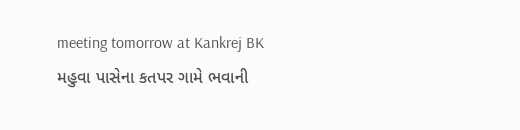meeting tomorrow at Kankrej BK
મહુવા પાસેના કતપર ગામે ભવાની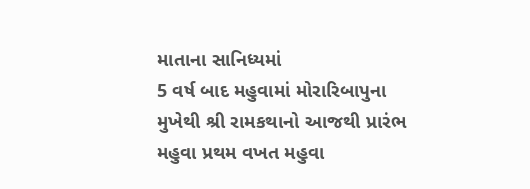માતાના સાનિધ્યમાં
5 વર્ષ બાદ મહુવામાં મોરારિબાપુના
મુખેથી શ્રી રામકથાનો આજથી પ્રારંભ
મહુવા પ્રથમ વખત મહુવા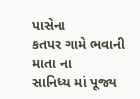પાસેના
કતપર ગામે ભવાની માતા ના
સાનિધ્ય માં પૂજ્ય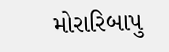મોરારિબાપુ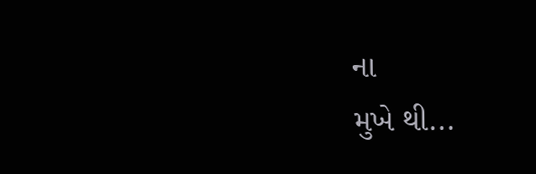ના
મુખે થી...